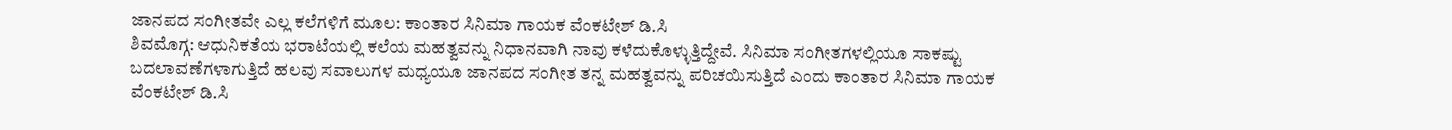ಜಾನಪದ ಸಂಗೀತವೇ ಎಲ್ಲ ಕಲೆಗಳಿಗೆ ಮೂಲ: ಕಾಂತಾರ ಸಿನಿಮಾ ಗಾಯಕ ವೆಂಕಟೇಶ್ ಡಿ.ಸಿ
ಶಿವಮೊಗ್ಗ: ಆಧುನಿಕತೆಯ ಭರಾಟೆಯಲ್ಲಿ ಕಲೆಯ ಮಹತ್ವವನ್ನು ನಿಧಾನವಾಗಿ ನಾವು ಕಳೆದುಕೊಳ್ಳುತ್ತಿದ್ದೇವೆ. ಸಿನಿಮಾ ಸಂಗೀತಗಳಲ್ಲಿಯೂ ಸಾಕಷ್ಟು ಬದಲಾವಣೆಗಳಾಗುತ್ತಿದೆ ಹಲವು ಸವಾಲುಗಳ ಮಧ್ಯಯೂ ಜಾನಪದ ಸಂಗೀತ ತನ್ನ ಮಹತ್ವವನ್ನು ಪರಿಚಯಿಸುತ್ತಿದೆ ಎಂದು ಕಾಂತಾರ ಸಿನಿಮಾ ಗಾಯಕ ವೆಂಕಟೇಶ್ ಡಿ.ಸಿ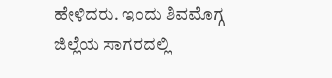ಹೇಳಿದರು. ಇಂದು ಶಿವಮೊಗ್ಗ ಜಿಲ್ಲೆಯ ಸಾಗರದಲ್ಲಿ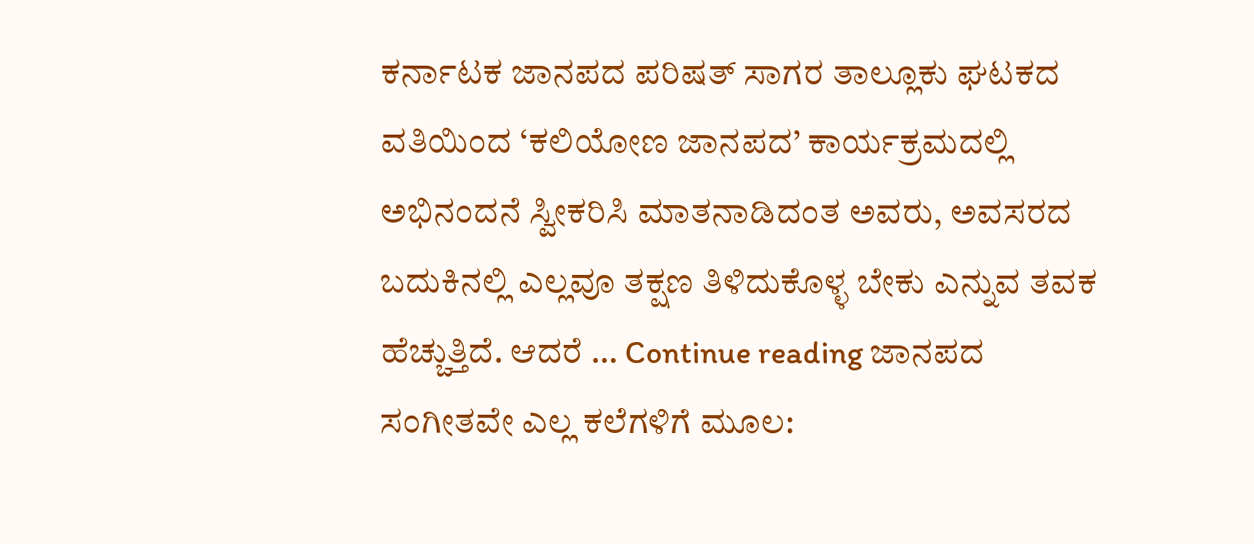ಕರ್ನಾಟಕ ಜಾನಪದ ಪರಿಷತ್ ಸಾಗರ ತಾಲ್ಲೂಕು ಘಟಕದ ವತಿಯಿಂದ ‘ಕಲಿಯೋಣ ಜಾನಪದ’ ಕಾರ್ಯಕ್ರಮದಲ್ಲಿ ಅಭಿನಂದನೆ ಸ್ವೀಕರಿಸಿ ಮಾತನಾಡಿದಂತ ಅವರು, ಅವಸರದ ಬದುಕಿನಲ್ಲಿ ಎಲ್ಲವೂ ತಕ್ಷಣ ತಿಳಿದುಕೊಳ್ಳ ಬೇಕು ಎನ್ನುವ ತವಕ ಹೆಚ್ಚುತ್ತಿದೆ. ಆದರೆ … Continue reading ಜಾನಪದ ಸಂಗೀತವೇ ಎಲ್ಲ ಕಲೆಗಳಿಗೆ ಮೂಲ: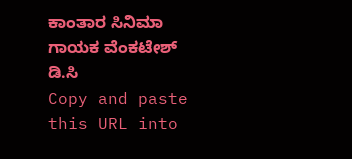ಕಾಂತಾರ ಸಿನಿಮಾ ಗಾಯಕ ವೆಂಕಟೇಶ್ ಡಿ.ಸಿ
Copy and paste this URL into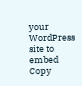your WordPress site to embed
Copy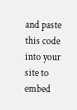and paste this code into your site to embed